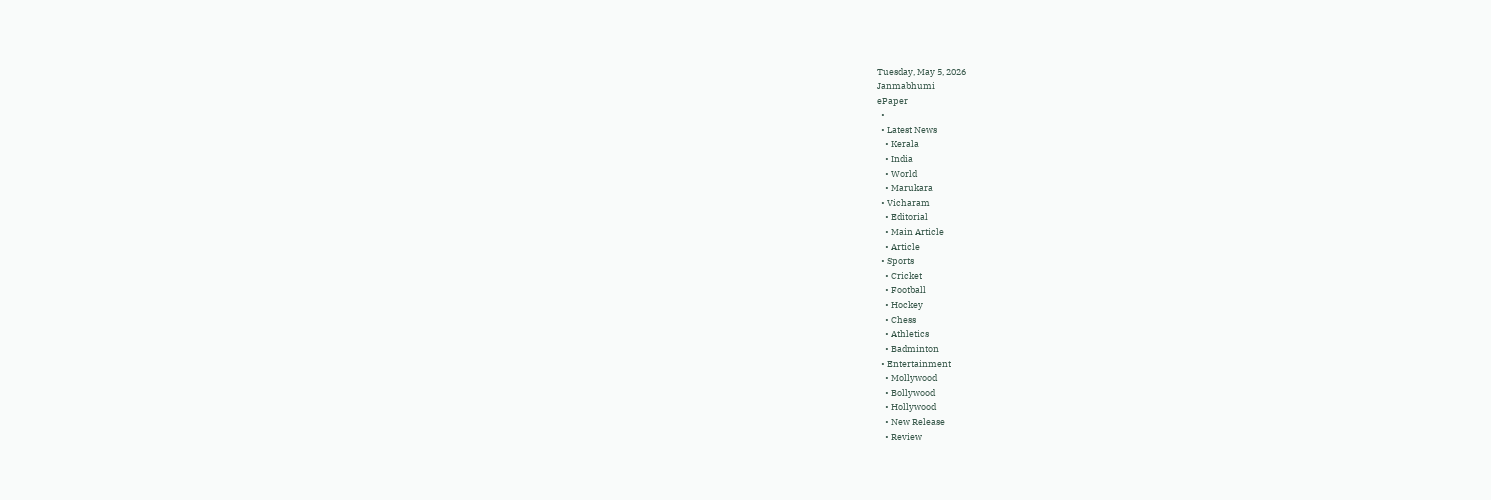Tuesday, May 5, 2026
Janmabhumi
ePaper
  •
  • Latest News
    • Kerala
    • India
    • World
    • Marukara
  • Vicharam
    • Editorial
    • Main Article
    • Article
  • Sports
    • Cricket
    • Football
    • Hockey
    • Chess
    • Athletics
    • Badminton
  • Entertainment
    • Mollywood
    • Bollywood
    • Hollywood
    • New Release
    • Review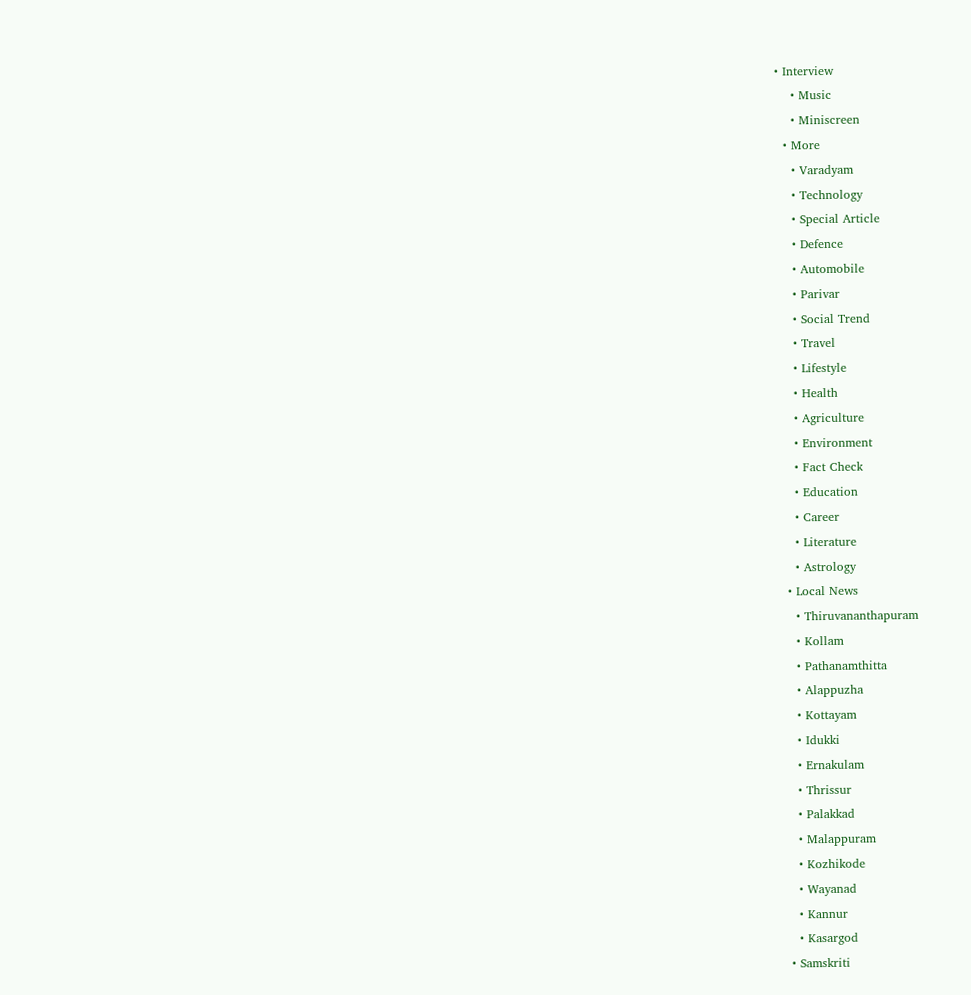• Interview
    • Music
    • Miniscreen
  • More
    • Varadyam
    • Technology
    • Special Article
    • Defence
    • Automobile
    • Parivar
    • Social Trend
    • Travel
    • Lifestyle
    • Health
    • Agriculture
    • Environment
    • Fact Check
    • Education
    • Career
    • Literature
    • Astrology
  • Local News
    • Thiruvananthapuram
    • Kollam
    • Pathanamthitta
    • Alappuzha
    • Kottayam
    • Idukki
    • Ernakulam
    • Thrissur
    • Palakkad
    • Malappuram
    • Kozhikode
    • Wayanad
    • Kannur
    • Kasargod
  • Samskriti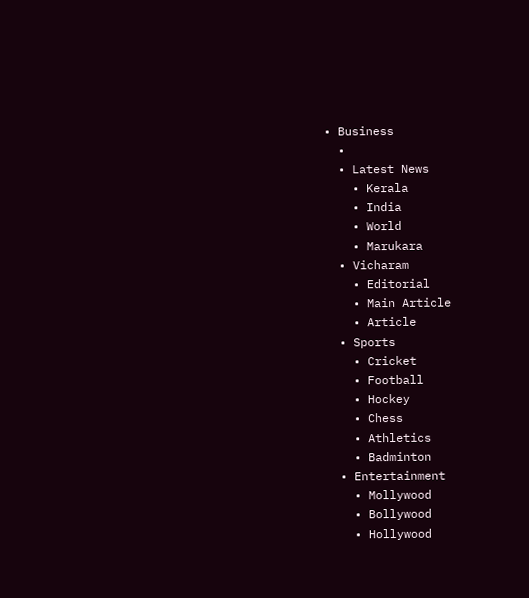• Business
  •
  • Latest News
    • Kerala
    • India
    • World
    • Marukara
  • Vicharam
    • Editorial
    • Main Article
    • Article
  • Sports
    • Cricket
    • Football
    • Hockey
    • Chess
    • Athletics
    • Badminton
  • Entertainment
    • Mollywood
    • Bollywood
    • Hollywood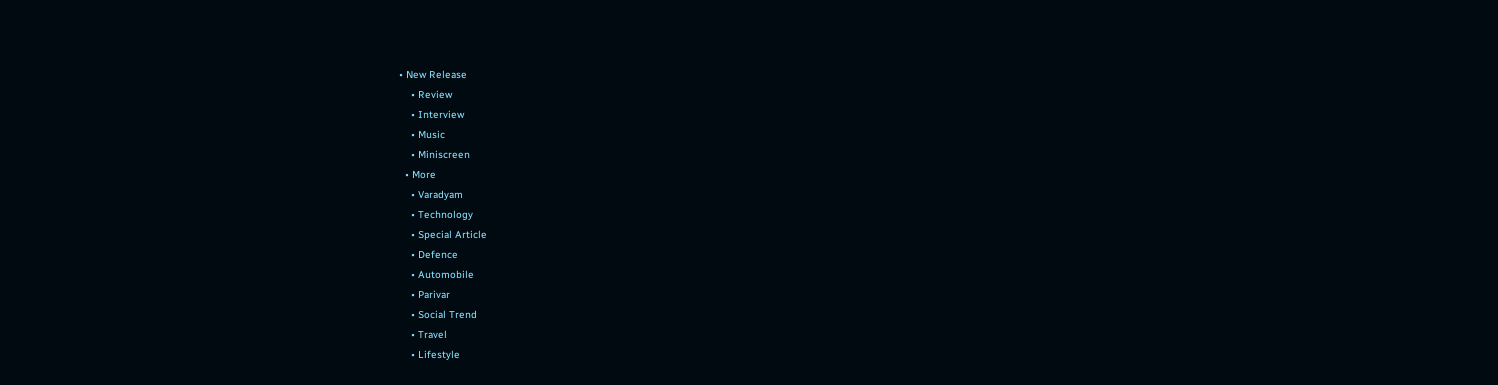• New Release
    • Review
    • Interview
    • Music
    • Miniscreen
  • More
    • Varadyam
    • Technology
    • Special Article
    • Defence
    • Automobile
    • Parivar
    • Social Trend
    • Travel
    • Lifestyle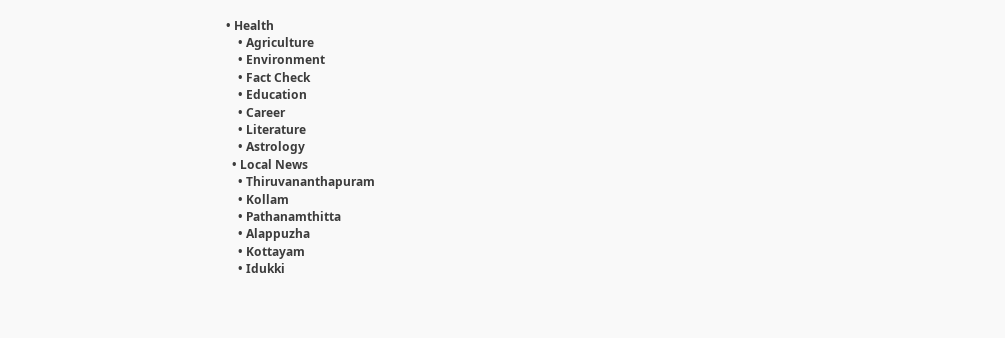• Health
    • Agriculture
    • Environment
    • Fact Check
    • Education
    • Career
    • Literature
    • Astrology
  • Local News
    • Thiruvananthapuram
    • Kollam
    • Pathanamthitta
    • Alappuzha
    • Kottayam
    • Idukki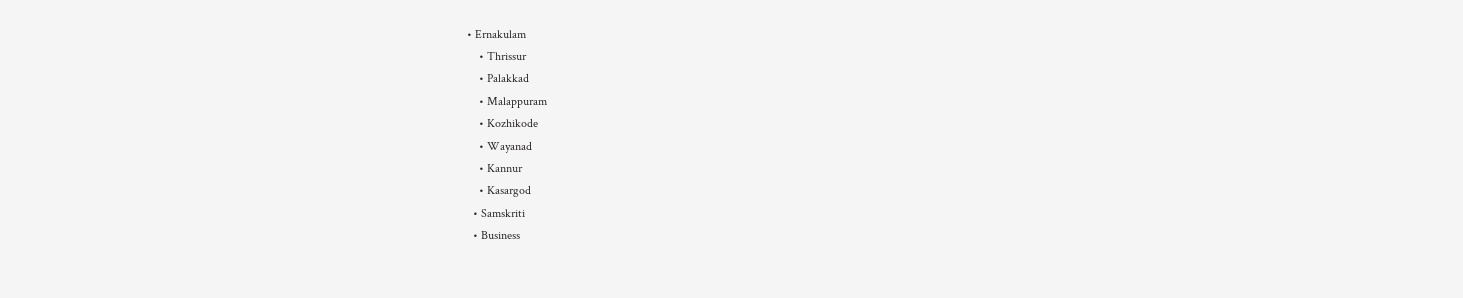• Ernakulam
    • Thrissur
    • Palakkad
    • Malappuram
    • Kozhikode
    • Wayanad
    • Kannur
    • Kasargod
  • Samskriti
  • Business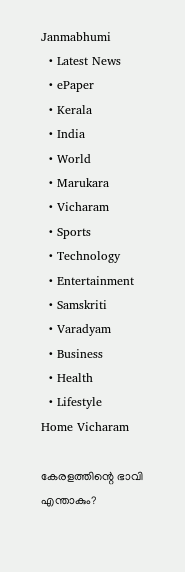Janmabhumi
  • Latest News
  • ePaper
  • Kerala
  • India
  • World
  • Marukara
  • Vicharam
  • Sports
  • Technology
  • Entertainment
  • Samskriti
  • Varadyam
  • Business
  • Health
  • Lifestyle
Home Vicharam

കേരളത്തിന്റെ ഭാവി എന്താകും?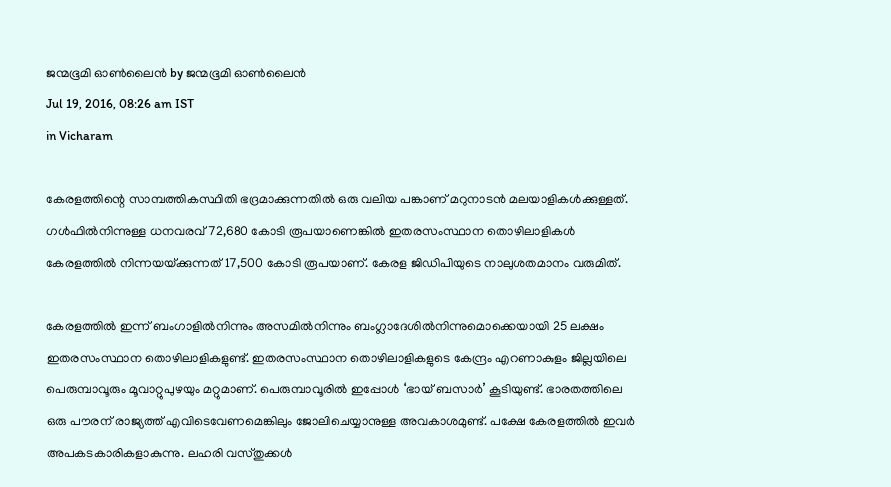ജന്മഭൂമി ഓണ്‍ലൈന്‍ by ജന്മഭൂമി ഓണ്‍ലൈന്‍
Jul 19, 2016, 08:26 am IST
in Vicharam

കേരളത്തിന്റെ സാമ്പത്തികസ്ഥിതി ഭദ്രമാക്കുന്നതില്‍ ഒരു വലിയ പങ്കാണ് മറുനാടന്‍ മലയാളികള്‍ക്കുള്ളത്. ഗള്‍ഫില്‍നിന്നുള്ള ധനവരവ് 72,680 കോടി രൂപയാണെങ്കില്‍ ഇതരസംസ്ഥാന തൊഴിലാളികള്‍ കേരളത്തില്‍ നിന്നയയ്‌ക്കുന്നത് 17,500 കോടി രൂപയാണ്. കേരള ജിഡിപിയുടെ നാലുശതമാനം വരുമിത്.

കേരളത്തില്‍ ഇന്ന് ബംഗാളില്‍നിന്നും അസമില്‍നിന്നും ബംഗ്ലാദേശില്‍നിന്നുമൊക്കെയായി 25 ലക്ഷം ഇതരസംസ്ഥാന തൊഴിലാളികളുണ്ട്. ഇതരസംസ്ഥാന തൊഴിലാളികളുടെ കേന്ദ്രം എറണാകുളം ജില്ലയിലെ പെരുമ്പാവൂരും മൂവാറ്റുപുഴയും മറ്റുമാണ്. പെരുമ്പാവൂരില്‍ ഇപ്പോള്‍ ‘ഭായ് ബസാര്‍’ കൂടിയുണ്ട്. ഭാരതത്തിലെ ഒരു പൗരന് രാജ്യത്ത് എവിടെവേണമെങ്കിലും ജോലിചെയ്യാനുള്ള അവകാശമുണ്ട്. പക്ഷേ കേരളത്തില്‍ ഇവര്‍ അപകടകാരികളാകുന്നു. ലഹരി വസ്തുക്കള്‍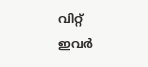വിറ്റ് ഇവര്‍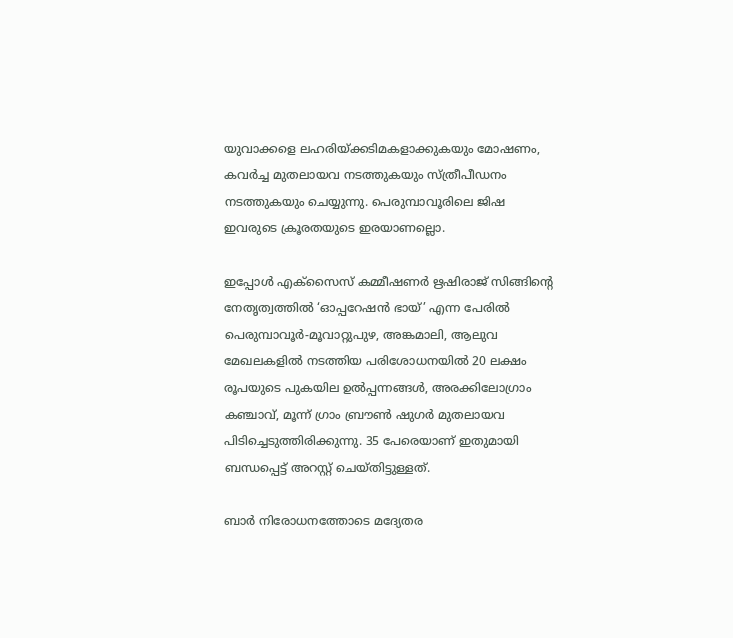യുവാക്കളെ ലഹരിയ്‌ക്കടിമകളാക്കുകയും മോഷണം, കവര്‍ച്ച മുതലായവ നടത്തുകയും സ്ത്രീപീഡനം നടത്തുകയും ചെയ്യുന്നു. പെരുമ്പാവൂരിലെ ജിഷ ഇവരുടെ ക്രൂരതയുടെ ഇരയാണല്ലൊ.

ഇപ്പോള്‍ എക്‌സൈസ് കമ്മീഷണര്‍ ഋഷിരാജ് സിങ്ങിന്റെ നേതൃത്വത്തില്‍ ‘ഓപ്പറേഷന്‍ ഭായ്’ എന്ന പേരില്‍ പെരുമ്പാവൂര്‍-മൂവാറ്റുപുഴ, അങ്കമാലി, ആലുവ മേഖലകളില്‍ നടത്തിയ പരിശോധനയില്‍ 20 ലക്ഷം രൂപയുടെ പുകയില ഉല്‍പ്പന്നങ്ങള്‍, അരക്കിലോഗ്രാം കഞ്ചാവ്, മൂന്ന് ഗ്രാം ബ്രൗണ്‍ ഷുഗര്‍ മുതലായവ പിടിച്ചെടുത്തിരിക്കുന്നു. 35 പേരെയാണ് ഇതുമായി ബന്ധപ്പെട്ട് അറസ്റ്റ് ചെയ്തിട്ടുള്ളത്.

ബാര്‍ നിരോധനത്തോടെ മദ്യേതര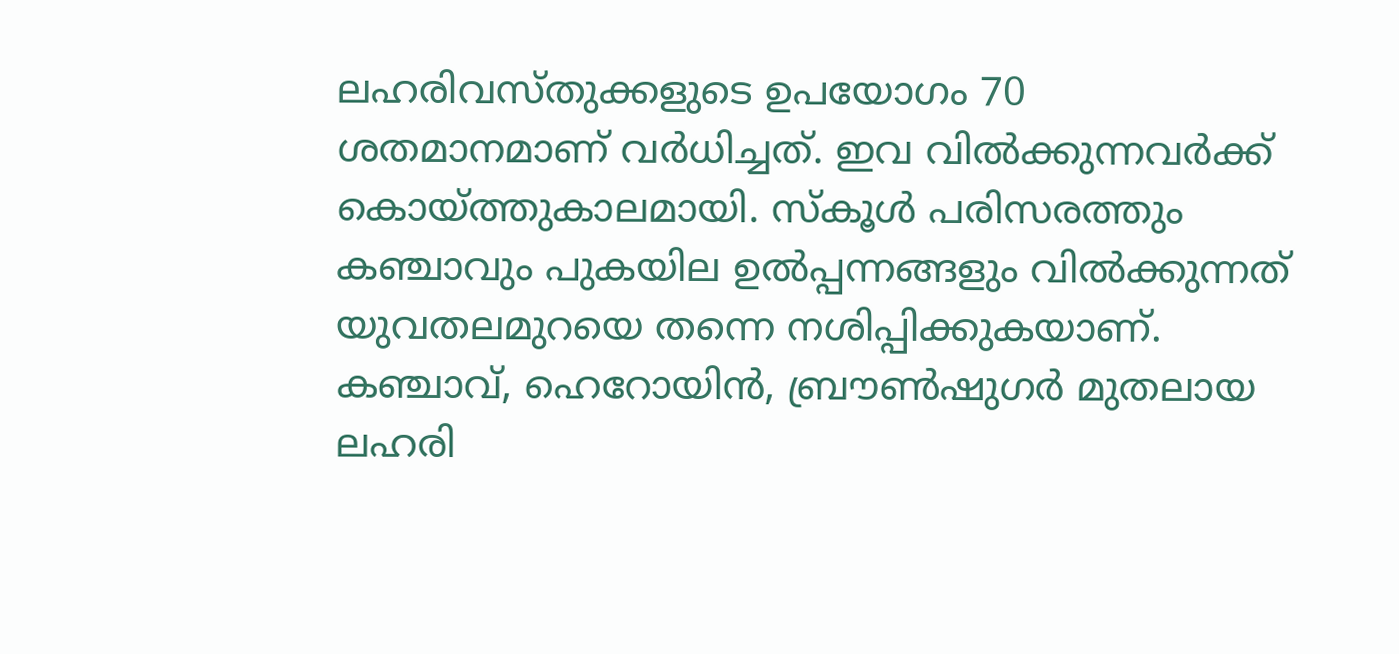ലഹരിവസ്തുക്കളുടെ ഉപയോഗം 70 ശതമാനമാണ് വര്‍ധിച്ചത്. ഇവ വില്‍ക്കുന്നവര്‍ക്ക് കൊയ്‌ത്തുകാലമായി. സ്‌കൂള്‍ പരിസരത്തും കഞ്ചാവും പുകയില ഉല്‍പ്പന്നങ്ങളും വില്‍ക്കുന്നത് യുവതലമുറയെ തന്നെ നശിപ്പിക്കുകയാണ്. കഞ്ചാവ്, ഹെറോയിന്‍, ബ്രൗണ്‍ഷുഗര്‍ മുതലായ ലഹരി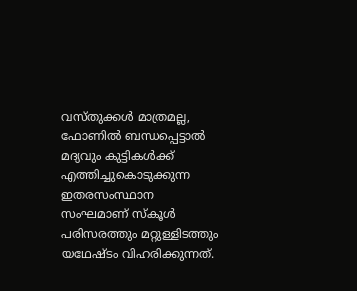വസ്തുക്കള്‍ മാത്രമല്ല, ഫോണില്‍ ബന്ധപ്പെട്ടാല്‍ മദ്യവും കുട്ടികള്‍ക്ക് എത്തിച്ചുകൊടുക്കുന്ന ഇതരസംസ്ഥാന സംഘമാണ് സ്‌കൂള്‍ പരിസരത്തും മറ്റുള്ളിടത്തും യഥേഷ്ടം വിഹരിക്കുന്നത്.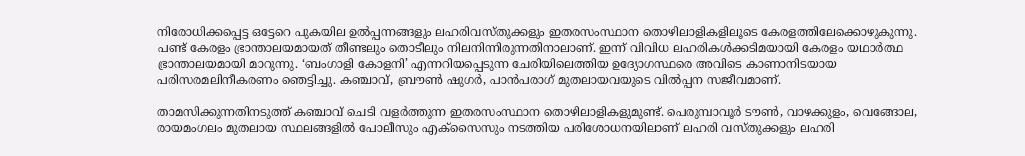നിരോധിക്കപ്പെട്ട ഒട്ടേറെ പുകയില ഉല്‍പ്പന്നങ്ങളും ലഹരിവസ്തുക്കളും ഇതരസംസ്ഥാന തൊഴിലാളികളിലൂടെ കേരളത്തിലേക്കൊഴുകുന്നു. പണ്ട് കേരളം ഭ്രാന്താലയമായത് തീണ്ടലും തൊടീലും നിലനിന്നിരുന്നതിനാലാണ്. ഇന്ന് വിവിധ ലഹരികള്‍ക്കടിമയായി കേരളം യഥാര്‍ത്ഥ ഭ്രാന്താലയമായി മാറുന്നു. ‘ബംഗാളി കോളനി’ എന്നറിയപ്പെടുന്ന ചേരിയിലെത്തിയ ഉദ്യോഗസ്ഥരെ അവിടെ കാണാനിടയായ പരിസരമലിനീകരണം ഞെട്ടിച്ചു. കഞ്ചാവ്, ബ്രൗണ്‍ ഷുഗര്‍, പാന്‍പരാഗ് മുതലായവയുടെ വില്‍പ്പന സജീവമാണ്.

താമസിക്കുന്നതിനടുത്ത് കഞ്ചാവ് ചെടി വളര്‍ത്തുന്ന ഇതരസംസ്ഥാന തൊഴിലാളികളുമുണ്ട്. പെരുമ്പാവൂര്‍ ടൗണ്‍, വാഴക്കുളം, വെങ്ങോല, രായമംഗലം മുതലായ സ്ഥലങ്ങളില്‍ പോലീസും എക്‌സൈസും നടത്തിയ പരിശോധനയിലാണ് ലഹരി വസ്തുക്കളും ലഹരി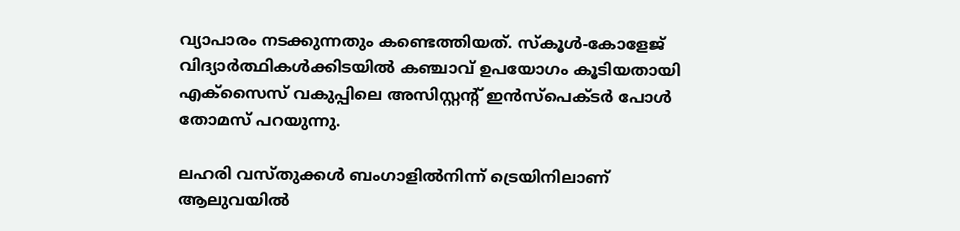വ്യാപാരം നടക്കുന്നതും കണ്ടെത്തിയത്. സ്‌കൂള്‍-കോളേജ് വിദ്യാര്‍ത്ഥികള്‍ക്കിടയില്‍ കഞ്ചാവ് ഉപയോഗം കൂടിയതായി എക്‌സൈസ് വകുപ്പിലെ അസിസ്റ്റന്റ് ഇന്‍സ്‌പെക്ടര്‍ പോള്‍ തോമസ് പറയുന്നു.

ലഹരി വസ്തുക്കള്‍ ബംഗാളില്‍നിന്ന് ട്രെയിനിലാണ് ആലുവയില്‍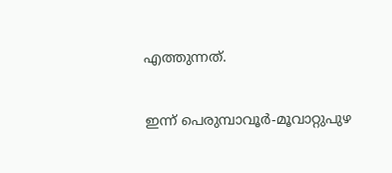എത്തുന്നത്.

ഇന്ന് പെരുമ്പാവൂര്‍-മൂവാറ്റുപുഴ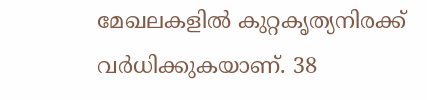മേഖലകളില്‍ കുറ്റകൃത്യനിരക്ക് വര്‍ധിക്കുകയാണ്. 38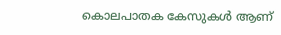കൊലപാതക കേസുകള്‍ ആണ്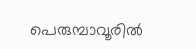പെരുമ്പാവൂരില്‍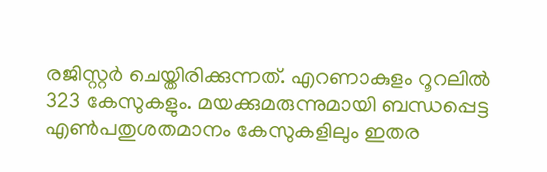രജിസ്റ്റര്‍ ചെയ്തിരിക്കുന്നത്. എറണാകുളം റൂറലില്‍ 323 കേസുകളും. മയക്കുമരുന്നുമായി ബന്ധപ്പെട്ട എണ്‍പതുശതമാനം കേസുകളിലും ഇതര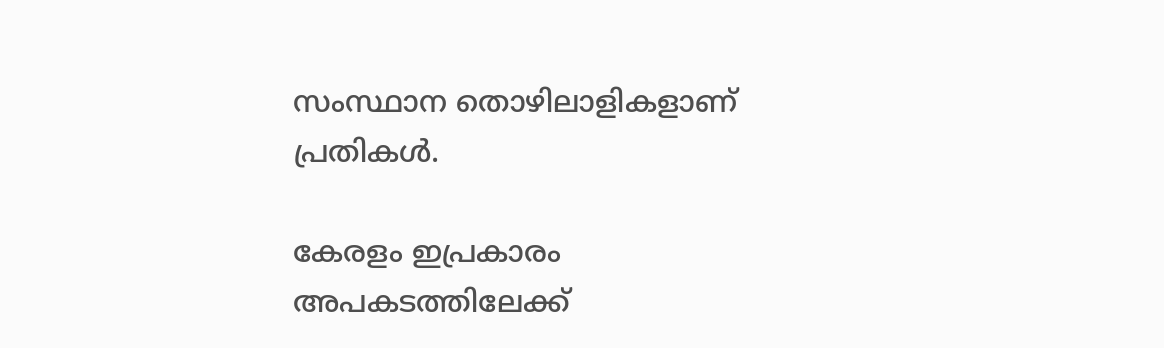സംസ്ഥാന തൊഴിലാളികളാണ് പ്രതികള്‍.

കേരളം ഇപ്രകാരം അപകടത്തിലേക്ക്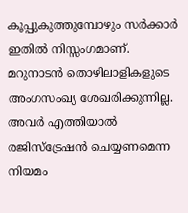കൂപ്പുകുത്തുമ്പോഴും സര്‍ക്കാര്‍ ഇതില്‍ നിസ്സംഗമാണ്. മറുനാടന്‍ തൊഴിലാളികളുടെ അംഗസംഖ്യ ശേഖരിക്കുന്നില്ല. അവര്‍ എത്തിയാല്‍ രജിസ്‌ട്രേഷന്‍ ചെയ്യണമെന്ന നിയമം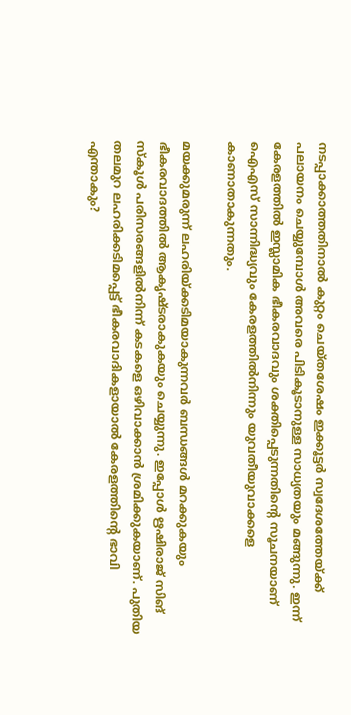നടപ്പാക്കാത്തതിനാല്‍ കുറ്റം ചെയ്തശേഷം ഇക്കൂട്ടര്‍ സ്വദേശത്തേയ്‌ക്ക് പലായനം ചെയ്യുമ്പോള്‍ അവരെ പിടികൂടാനുള്ള സാധ്യതയും മങ്ങുന്നു. ഇന്ന് കേരളത്തില്‍ ഇസ്ലാമിക ഭീകരവാദവും ശക്തിപ്പെടുന്നതിന്റെ സൂചനയാണ് ഐഎസ് സാന്നിദ്ധ്യവും കേരളത്തില്‍നിന്നും യുവതീയുവാക്കളെ കാണാതാകുന്നതും.

മയക്കുമരുന്ന് ലഹരിയ്‌ക്കടിമയാകുന്നവര്‍ ബന്ധങ്ങള്‍ മറക്കുകയും ഭീകരവാദത്തില്‍ ആകൃഷ്ടരാകുകയും ചെയ്യുന്നു. ഇപ്പോള്‍ ഋഷിരാജ് സിങ് സ്‌കൂള്‍ പരിസരങ്ങളില്‍നിന്ന് കടകളെ ഒഴിവാക്കാന്‍ ശ്രമിക്കുകയാണ്. പുതിയ തലമുറ ലഹരിക്കടിമപ്പെട്ട് ഭീകരവാദികളായാല്‍ കേരളത്തിന്റെ ഭാവി എന്താകും?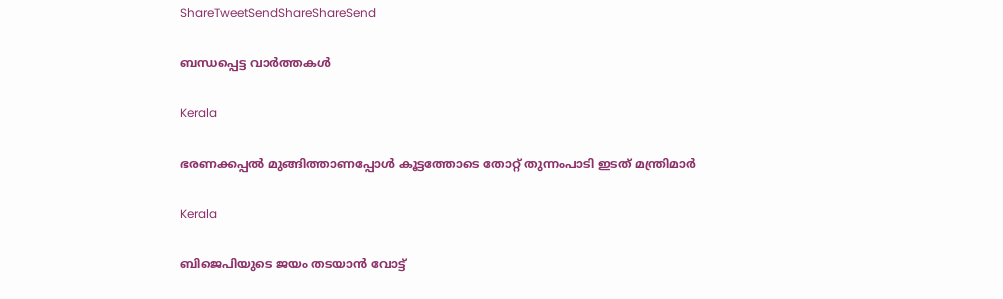ShareTweetSendShareShareSend

ബന്ധപ്പെട്ട വാര്‍ത്തകള്‍

Kerala

ഭരണക്കപ്പല്‍ മുങ്ങിത്താണപ്പോള്‍ കൂട്ടത്തോടെ തോറ്റ് തുന്നംപാടി ഇടത് മന്ത്രിമാര്‍

Kerala

ബിജെപിയുടെ ജയം തടയാന്‍ വോട്ട്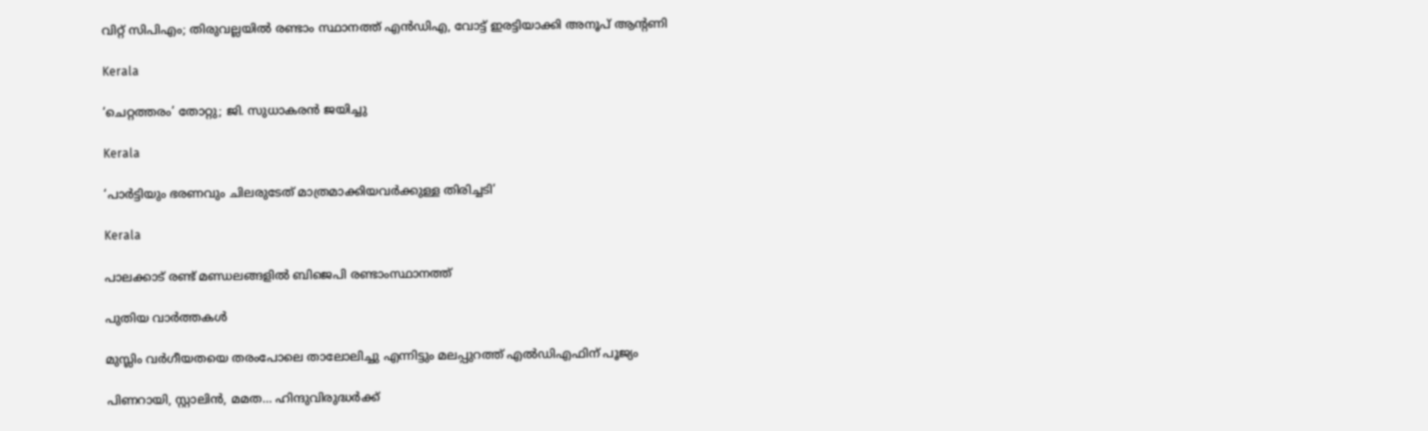വിറ്റ് സിപിഎം; തിരുവല്ലയില്‍ രണ്ടാം സ്ഥാനത്ത് എന്‍ഡിഎ, വോട്ട് ഇരട്ടിയാക്കി അനൂപ് ആന്റണി

Kerala

‘ചെറ്റത്തരം’ തോറ്റു; ജി. സുധാകരന്‍ ജയിച്ചു

Kerala

‘പാര്‍ട്ടിയും ഭരണവും ചിലരുടേത് മാത്രമാക്കിയവര്‍ക്കുള്ള തിരിച്ചടി’

Kerala

പാലക്കാട് രണ്ട് മണ്ഡലങ്ങളില്‍ ബിജെപി രണ്ടാംസ്ഥാനത്ത്

പുതിയ വാര്‍ത്തകള്‍

മുസ്ലിം വര്‍ഗീയതയെ തരംപോലെ താലോലിച്ചു എന്നിട്ടും മലപ്പുറത്ത് എല്‍ഡിഎഫിന് പൂജ്യം

പിണറായി, സ്റ്റാലിന്‍, മമത… ഹിന്ദുവിരുദ്ധര്‍ക്ക്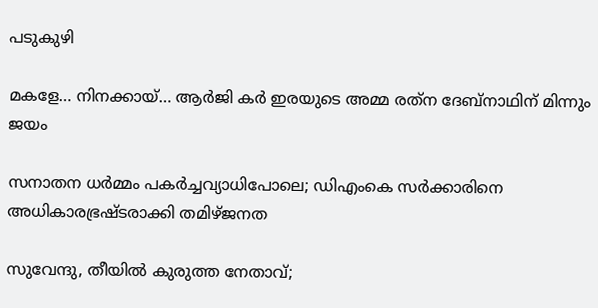പടുകുഴി

മകളേ… നിനക്കായ്… ആര്‍ജി കര്‍ ഇരയുടെ അമ്മ രത്‌ന ദേബ്‌നാഥിന് മിന്നും ജയം

സനാതന ധര്‍മ്മം പകര്‍ച്ചവ്യാധിപോലെ; ഡിഎംകെ സര്‍ക്കാരിനെ അധികാരഭ്രഷ്ടരാക്കി തമിഴ്ജനത

സുവേന്ദു, തീയില്‍ കുരുത്ത നേതാവ്;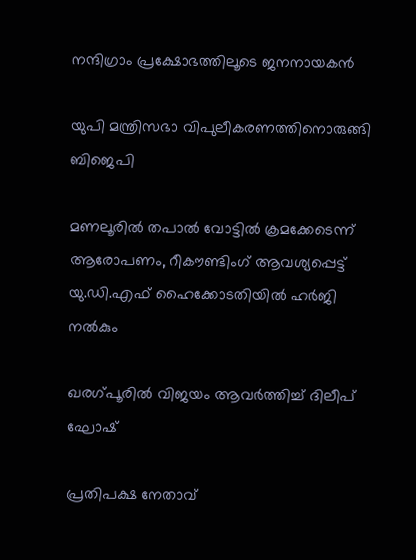നന്ദിഗ്രാം പ്രക്ഷോഭത്തിലൂടെ ജനനായകന്‍

യുപി മന്ത്രിസഭാ വിപുലീകരണത്തിനൊരുങ്ങി ബിജെപി

മണലൂരില്‍ തപാല്‍ വോട്ടില്‍ ക്രമക്കേടെന്ന് ആരോപണം, റീകൗണ്ടിംഗ് ആവശ്യപ്പെട്ട് യു.ഡി.എഫ് ഹൈക്കോടതിയില്‍ ഹര്‍ജി നല്‍കും

ഖരഗ്പൂരില്‍ വിജയം ആവര്‍ത്തിച്ച് ദിലീപ് ഘോഷ്

പ്രതിപക്ഷ നേതാവ്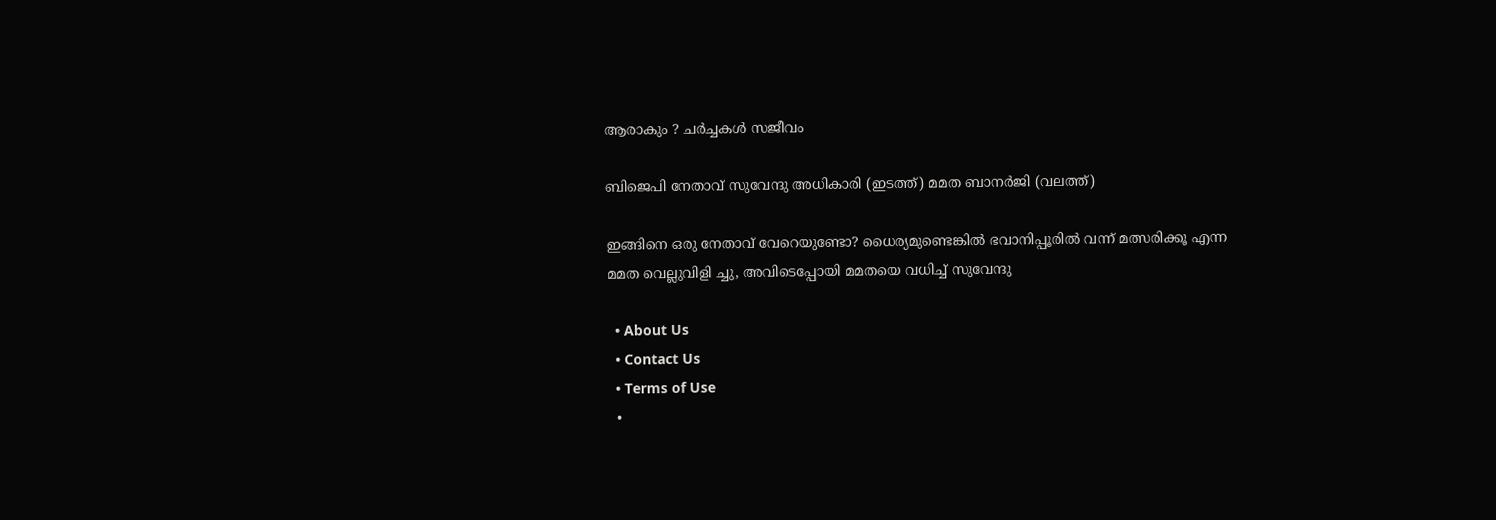ആരാകും ? ചര്‍ച്ചകള്‍ സജീവം

ബിജെപി നേതാവ് സുവേന്ദു അധികാരി (ഇടത്ത്) മമത ബാനര്‍ജി (വലത്ത്)

ഇങ്ങിനെ ഒരു നേതാവ് വേറെയുണ്ടോ? ധൈര്യമുണ്ടെങ്കില്‍ ഭവാനിപ്പൂരില്‍ വന്ന് മത്സരിക്കൂ എന്ന മമത വെല്ലുവിളി ച്ചു, അവിടെപ്പോയി മമതയെ വധിച്ച് സുവേന്ദു

  • About Us
  • Contact Us
  • Terms of Use
  •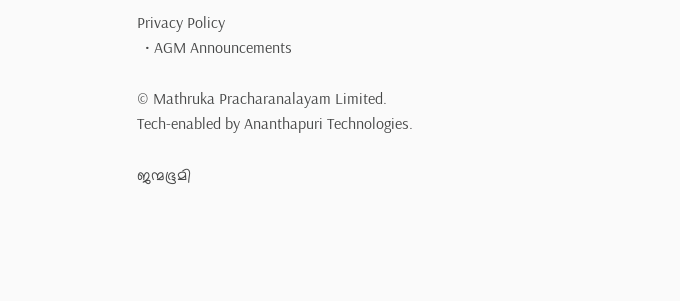Privacy Policy
  • AGM Announcements

© Mathruka Pracharanalayam Limited.
Tech-enabled by Ananthapuri Technologies.

ജന്മഭൂമി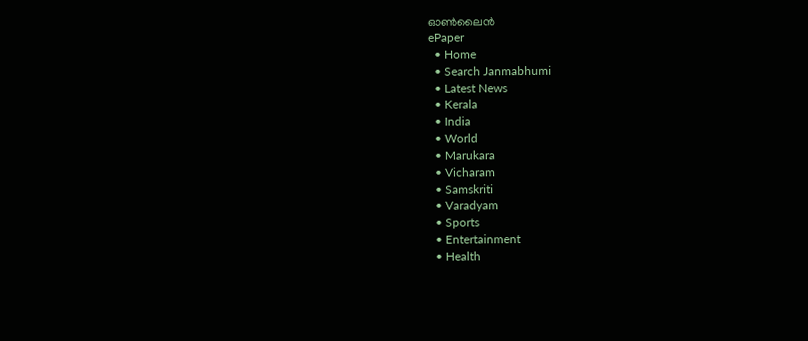ഓണ്‍ലൈന്‍
ePaper
  • Home
  • Search Janmabhumi
  • Latest News
  • Kerala
  • India
  • World
  • Marukara
  • Vicharam
  • Samskriti
  • Varadyam
  • Sports
  • Entertainment
  • Health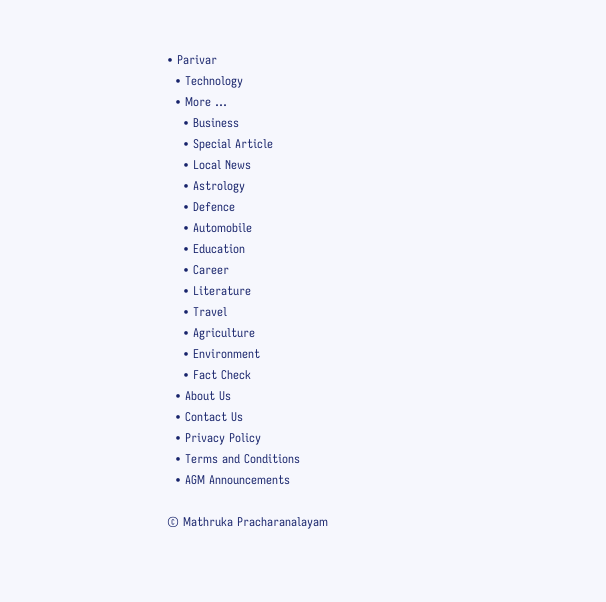• Parivar
  • Technology
  • More …
    • Business
    • Special Article
    • Local News
    • Astrology
    • Defence
    • Automobile
    • Education
    • Career
    • Literature
    • Travel
    • Agriculture
    • Environment
    • Fact Check
  • About Us
  • Contact Us
  • Privacy Policy
  • Terms and Conditions
  • AGM Announcements

© Mathruka Pracharanalayam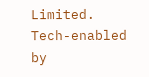Limited.
Tech-enabled by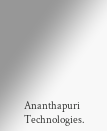Ananthapuri Technologies.